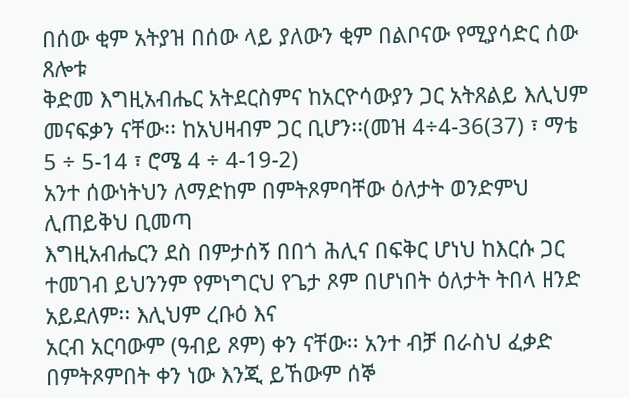በሰው ቂም አትያዝ በሰው ላይ ያለውን ቂም በልቦናው የሚያሳድር ሰው ጸሎቱ
ቅድመ እግዚአብሔር አትደርስምና ከአርዮሳውያን ጋር አትጸልይ እሊህም መናፍቃን ናቸው፡፡ ከአህዛብም ጋር ቢሆን፡፡(መዝ 4÷4-36(37) ፣ ማቴ 5 ÷ 5-14 ፣ ሮሜ 4 ÷ 4-19-2)
አንተ ሰውነትህን ለማድከም በምትጾምባቸው ዕለታት ወንድምህ ሊጠይቅህ ቢመጣ
እግዚአብሔርን ደስ በምታሰኝ በበጎ ሕሊና በፍቅር ሆነህ ከእርሱ ጋር ተመገብ ይህንንም የምነግርህ የጌታ ጾም በሆነበት ዕለታት ትበላ ዘንድ አይደለም፡፡ እሊህም ረቡዕ እና
አርብ አርባውም (ዓብይ ጾም) ቀን ናቸው፡፡ አንተ ብቻ በራስህ ፈቃድ
በምትጾምበት ቀን ነው እንጂ ይኸውም ሰኞ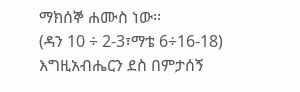ማክሰኞ ሐሙስ ነው፡፡
(ዳን 10 ÷ 2-3፣ማቴ 6÷16-18)
እግዚአብሔርን ደስ በምታሰኝ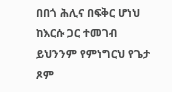በበጎ ሕሊና በፍቅር ሆነህ ከእርሱ ጋር ተመገብ ይህንንም የምነግርህ የጌታ ጾም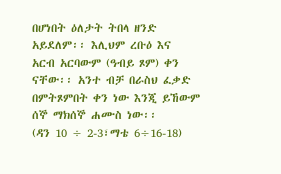በሆነበት ዕለታት ትበላ ዘንድ አይደለም፡፡ እሊህም ረቡዕ እና
አርብ አርባውም (ዓብይ ጾም) ቀን ናቸው፡፡ አንተ ብቻ በራስህ ፈቃድ
በምትጾምበት ቀን ነው እንጂ ይኸውም ሰኞ ማክሰኞ ሐሙስ ነው፡፡
(ዳን 10 ÷ 2-3፣ማቴ 6÷16-18)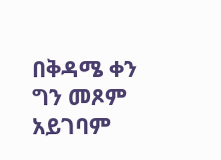በቅዳሜ ቀን ግን መጾም አይገባም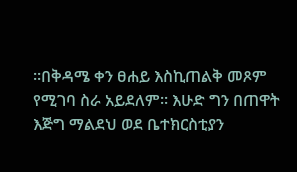፡፡በቅዳሜ ቀን ፀሐይ እስኪጠልቅ መጾም የሚገባ ስራ አይደለም፡፡ እሁድ ግን በጠዋት እጅግ ማልደህ ወደ ቤተክርስቲያን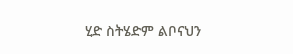ሂድ ስትሄድም ልቦናህን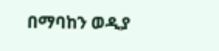በማባከን ወዲያ